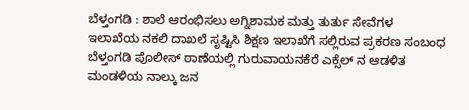ಬೆಳ್ತಂಗಡಿ : ಶಾಲೆ ಆರಂಭಿಸಲು ಅಗ್ನಿಶಾಮಕ ಮತ್ತು ತುರ್ತು ಸೇವೆಗಳ ಇಲಾಖೆಯ ನಕಲಿ ದಾಖಲೆ ಸೃಷ್ಟಿಸಿ ಶಿಕ್ಷಣ ಇಲಾಖೆಗೆ ಸಲ್ಲಿರುವ ಪ್ರಕರಣ ಸಂಬಂಧ ಬೆಳ್ತಂಗಡಿ ಪೊಲೀಸ್ ಠಾಣೆಯಲ್ಲಿ ಗುರುವಾಯನಕೆರೆ ಎಕ್ಸೆಲ್ ನ ಆಡಳಿತ ಮಂಡಳಿಯ ನಾಲ್ಕು ಜನ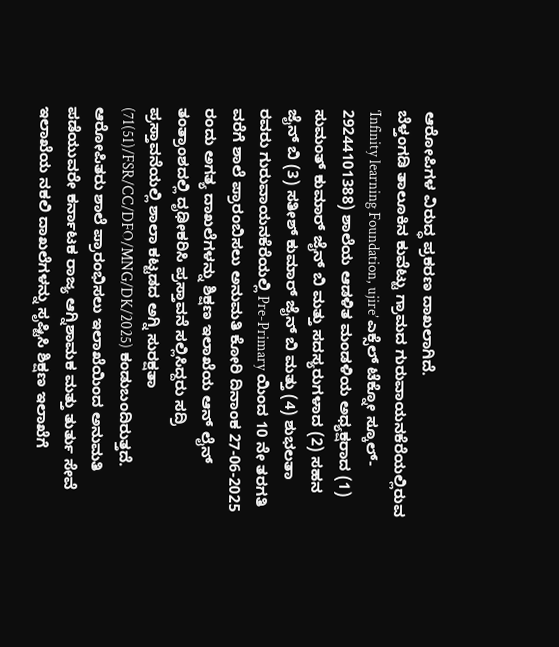ಆರೋಪಿಗಳ ವಿರುದ್ಧ ಪ್ರಕರಣ ದಾಖಲಾಗಿದೆ.
ಬೆಳ್ತಂಗಡಿ ತಾಲೂಕಿನ ಕುವೆಟ್ಟು ಗ್ರಾಮದ ಗುರುವಾಯನಕೆರೆಯಲ್ಲಿರುವ ‘Infinity learning Foundation, ujire’ ಎಕ್ಸೆಲ್ ಟೆಕ್ನೋ ಸ್ಕೂಲ್- 29244101388) ಶಾಲೆಯ ಆಡಳಿತ ಮಂಡಳಿಯ ಅಧ್ಯಕ್ಷರಾದ (1) ಸುಮಂತ್ ಕುಮಾರ್ ಜೈನ್ ಬಿ ಮತ್ತು ಸದಸ್ಯರುಗಳಾದ (2) ಸಹನ ಜೈನ್ ಬಿ (3) ಸತೀಶ್ ಕುಮಾರ್ ಜೈನ್ ಬಿ ಮತ್ತು (4) ಶುಭಲತಾ ರವರು ಗುರುವಾಯನಕೆರೆಯಲ್ಲಿ Pre-Primary ಯಿಂದ 10 ನೇ ತರಗತಿ ವರೆಗೆ ಶಾಲೆ ಪ್ರಾರಂಬಿಸಲು ಅನುಮತಿ ಕೋರಿ ದಿನಾಂಕ 27-06-2025 ರಂದು ಅಗತ್ಯ ದಾಖಲೆಗಳನ್ನು ಶಿಕ್ಷಣ ಇಲಾಖೆಯ ಆನ್ ಲೈನ್ ತಂತ್ರಾಂಶದಲ್ಲಿ ದೃಢೀಕರಿಸಿ ಪ್ರಸ್ತಾವನೆ ಸಲ್ಲಿಸಿದ್ದರು ಸದ್ರಿ ಪ್ರಸ್ತಾವನೆಯಲ್ಲಿ ಶಾಲಾ ಕಟ್ಟಡದ ಅಗ್ನಿ ಸುರಕ್ಷತಾ (71(51)/FSR/CC/DFO/MNG/DK/2025) ಕಂಡುಬಂದಿರುತ್ತದೆ. ಆರೋಪಿತರು ಶಾಲೆ ಪ್ರಾರಂಭಿಸಲು ಇಲಾಖೆಯಿಂದ ಅನುಮತಿ ಪಡೆಯುವರೇ ಕರ್ನಾಟಕ ರಾಜ್ಯ ಆಗ್ನಿಶಾಮಕ ಮತ್ತು ತುರ್ತು ಸೇವೆ ಇಲಾಖೆಯ ನಕಲಿ ದಾಖಲೆಗಳನ್ನು ಸೃಷ್ಟಿಸಿ ಶಿಕ್ಷಣ ಇಲಾಖೆಗೆ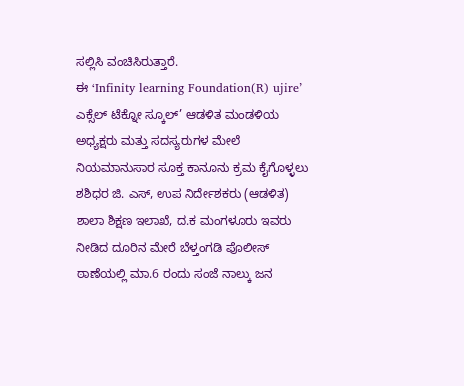ಸಲ್ಲಿಸಿ ವಂಚಿಸಿರುತ್ತಾರೆ.
ಈ ‘Infinity learning Foundation(R) ujire’ ಎಕ್ಸೆಲ್ ಟೆಕ್ನೋ ಸ್ಕೂಲ್’ ಆಡಳಿತ ಮಂಡಳಿಯ ಅಧ್ಯಕ್ಷರು ಮತ್ತು ಸದಸ್ಯರುಗಳ ಮೇಲೆ ನಿಯಮಾನುಸಾರ ಸೂಕ್ತ ಕಾನೂನು ಕ್ರಮ ಕೈಗೊಳ್ಳಲು ಶಶಿಧರ ಜಿ. ಎಸ್, ಉಪ ನಿರ್ದೇಶಕರು (ಆಡಳಿತ) ಶಾಲಾ ಶಿಕ್ಷಣ ಇಲಾಖೆ, ದ.ಕ ಮಂಗಳೂರು ಇವರು ನೀಡಿದ ದೂರಿನ ಮೇರೆ ಬೆಳ್ತಂಗಡಿ ಪೊಲೀಸ್ ಠಾಣೆಯಲ್ಲಿ ಮಾ.6 ರಂದು ಸಂಜೆ ನಾಲ್ಕು ಜನ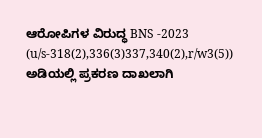ಆರೋಪಿಗಳ ವಿರುದ್ಧ BNS -2023 (u/s-318(2),336(3)337,340(2),r/w3(5)) ಅಡಿಯಲ್ಲಿ ಪ್ರಕರಣ ದಾಖಲಾಗಿ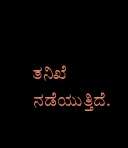ತನಿಖೆ ನಡೆಯುತ್ತಿದೆ.